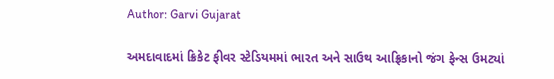Author: Garvi Gujarat

અમદાવાદમાં ક્રિકેટ ફીવર સ્ટેડિયમમાં ભારત અને સાઉથ આફ્રિકાનો જંગ ફેન્સ ઉમટ્યાં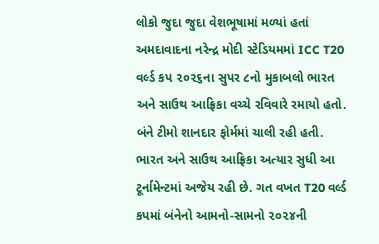લોકો જુદા જુદા વેશભૂષામાં મળ્યાં હતાં અમદાવાદના નરેન્દ્ર મોદી સ્ટેડિયમમાં ICC T20 વર્લ્ડ કપ ૨૦૨૬ના સુપર ૮નો મુકાબલો ભારત અને સાઉથ આફ્રિકા વચ્ચે રવિવારે રમાયો હતો. બંને ટીમો શાનદાર ફોર્મમાં ચાલી રહી હતી. ભારત અને સાઉથ આફ્રિકા અત્યાર સુધી આ ટૂર્નામેન્ટમાં અજેય રહી છે. ગત વખત T20 વર્લ્ડ કપમાં બંનેનો આમનો-સામનો ૨૦૨૪ની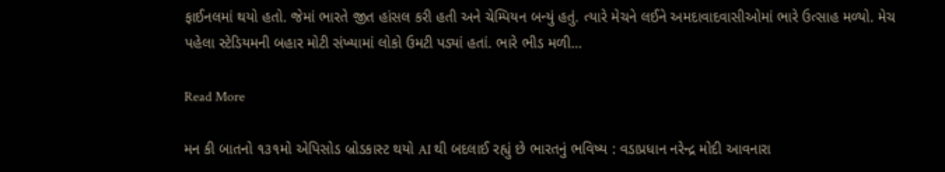ફાઈનલમાં થયો હતો. જેમાં ભારતે જીત હાંસલ કરી હતી અને ચેમ્પિયન બન્યું હતું. ત્યારે મેચને લઈને અમદાવાદવાસીઓમાં ભારે ઉત્સાહ મળ્યો. મેચ પહેલા સ્ટેડિયમની બહાર મોટી સંખ્યામાં લોકો ઉમટી પડ્યાં હતાં. ભારે ભીડ મળી…

Read More

મન કી બાતનો ૧૩૧મો એપિસોડ બ્રોડકાસ્ટ થયો AI થી બદલાઈ રહ્યું છે ભારતનું ભવિષ્ય : વડાપ્રધાન નરેન્દ્ર મોદી આવનારા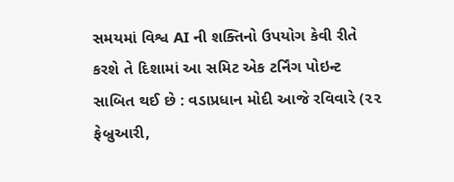સમયમાં વિશ્વ AI ની શક્તિનો ઉપયોગ કેવી રીતે કરશે તે દિશામાં આ સમિટ એક ટર્નિંગ પોઇન્ટ સાબિત થઈ છે : વડાપ્રધાન મોદી આજે રવિવારે (૨૨ ફેબ્રુઆરી,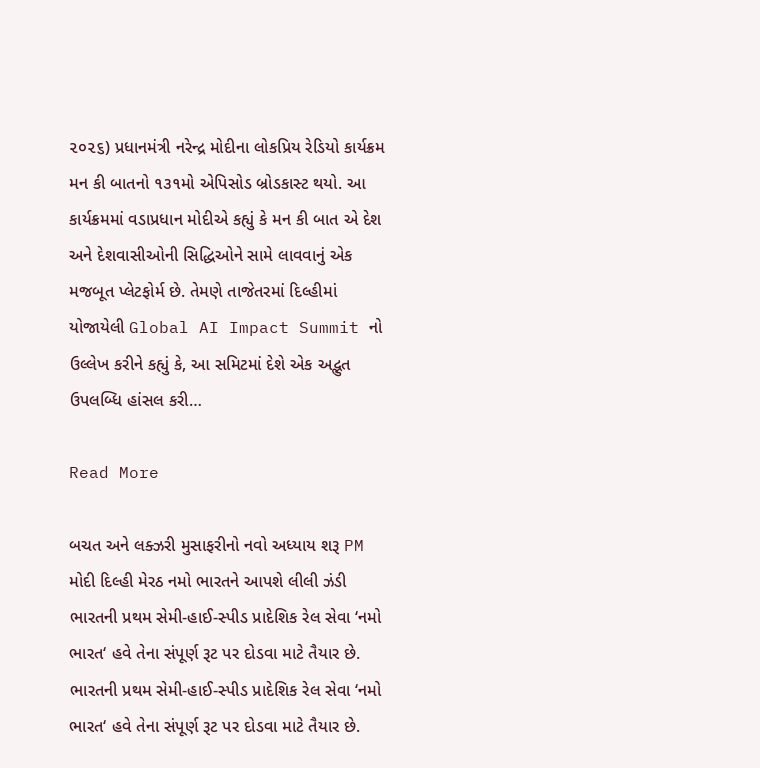૨૦૨૬) પ્રધાનમંત્રી નરેન્દ્ર મોદીના લોકપ્રિય રેડિયો કાર્યક્રમ મન કી બાતનો ૧૩૧મો એપિસોડ બ્રોડકાસ્ટ થયો. આ કાર્યક્રમમાં વડાપ્રધાન મોદીએ કહ્યું કે મન કી બાત એ દેશ અને દેશવાસીઓની સિદ્ધિઓને સામે લાવવાનું એક મજબૂત પ્લેટફોર્મ છે. તેમણે તાજેતરમાં દિલ્હીમાં યોજાયેલી Global AI Impact Summit નો ઉલ્લેખ કરીને કહ્યું કે, આ સમિટમાં દેશે એક અદ્ભુત ઉપલબ્ધિ હાંસલ કરી…

Read More

બચત અને લક્ઝરી મુસાફરીનો નવો અધ્યાય શરૂ PM મોદી દિલ્હી મેરઠ નમો ભારતને આપશે લીલી ઝંડી ભારતની પ્રથમ સેમી-હાઈ-સ્પીડ પ્રાદેશિક રેલ સેવા ‘નમો ભારત‘ હવે તેના સંપૂર્ણ રૂટ પર દોડવા માટે તૈયાર છે. ભારતની પ્રથમ સેમી-હાઈ-સ્પીડ પ્રાદેશિક રેલ સેવા ‘નમો ભારત‘ હવે તેના સંપૂર્ણ રૂટ પર દોડવા માટે તૈયાર છે.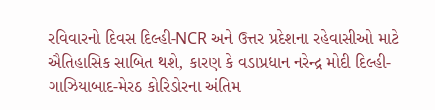રવિવારનો દિવસ દિલ્હી-NCR અને ઉત્તર પ્રદેશના રહેવાસીઓ માટે ઐતિહાસિક સાબિત થશે, કારણ કે વડાપ્રધાન નરેન્દ્ર મોદી દિલ્હી-ગાઝિયાબાદ-મેરઠ કોરિડોરના અંતિમ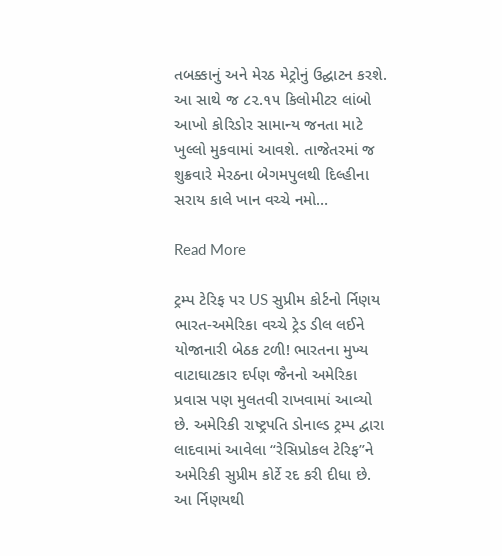તબક્કાનું અને મેરઠ મેટ્રોનું ઉદ્ઘાટન કરશે. આ સાથે જ ૮૨.૧૫ કિલોમીટર લાંબો આખો કોરિડોર સામાન્ય જનતા માટે ખુલ્લો મુકવામાં આવશે. તાજેતરમાં જ શુક્રવારે મેરઠના બેગમપુલથી દિલ્હીના સરાય કાલે ખાન વચ્ચે નમો…

Read More

ટ્રમ્પ ટેરિફ પર US સુપ્રીમ કોર્ટનો ર્નિણય ભારત-અમેરિકા વચ્ચે ટ્રેડ ડીલ લઈને યોજાનારી બેઠક ટળી! ભારતના મુખ્ય વાટાઘાટકાર દર્પણ જૈનનો અમેરિકા પ્રવાસ પણ મુલતવી રાખવામાં આવ્યો છે. અમેરિકી રાષ્ટ્રપતિ ડોનાલ્ડ ટ્રમ્પ દ્વારા લાદવામાં આવેલા “રેસિપ્રોકલ ટેરિફ”ને અમેરિકી સુપ્રીમ કોર્ટે રદ કરી દીધા છે. આ ર્નિણયથી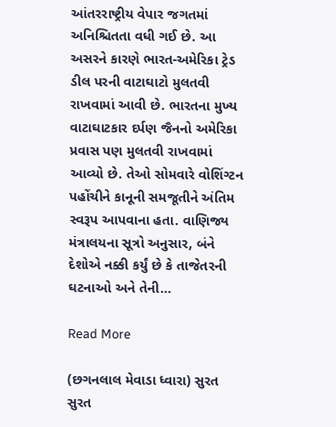આંતરરાષ્ટ્રીય વેપાર જગતમાં અનિશ્ચિતતા વધી ગઈ છે. આ અસરને કારણે ભારત-અમેરિકા ટ્રેડ ડીલ પરની વાટાઘાટો મુલતવી રાખવામાં આવી છે. ભારતના મુખ્ય વાટાઘાટકાર દર્પણ જૈનનો અમેરિકા પ્રવાસ પણ મુલતવી રાખવામાં આવ્યો છે. તેઓ સોમવારે વોશિંગ્ટન પહોંચીને કાનૂની સમજૂતીને અંતિમ સ્વરૂપ આપવાના હતા. વાણિજ્ય મંત્રાલયના સૂત્રો અનુસાર, બંને દેશોએ નક્કી કર્યું છે કે તાજેતરની ઘટનાઓ અને તેની…

Read More

(છગનલાલ મેવાડા ધ્વારા) સુરત સુરત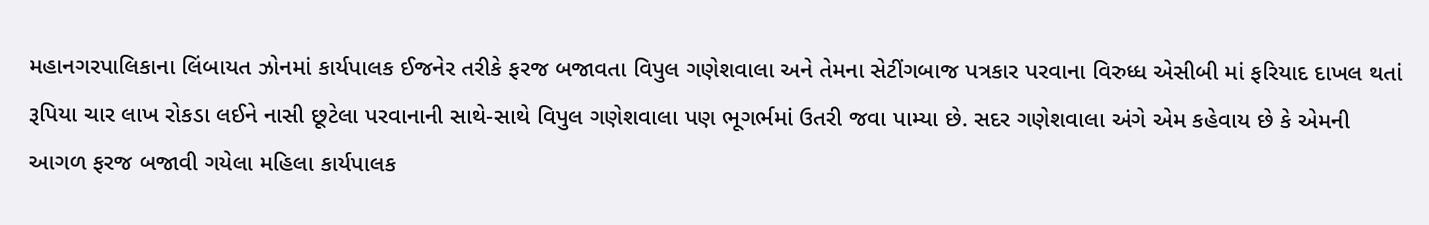મહાનગરપાલિકાના લિંબાયત ઝોનમાં કાર્યપાલક ઈજનેર તરીકે ફરજ બજાવતા વિપુલ ગણેશવાલા અને તેમના સેટીંગબાજ પત્રકાર પરવાના વિરુધ્ધ એસીબી માં ફરિયાદ દાખલ થતાં રૂપિયા ચાર લાખ રોકડા લઈને નાસી છૂટેલા પરવાનાની સાથે-સાથે વિપુલ ગણેશવાલા પણ ભૂગર્ભમાં ઉતરી જવા પામ્યા છે. સદર ગણેશવાલા અંગે એમ કહેવાય છે કે એમની આગળ ફરજ બજાવી ગયેલા મહિલા કાર્યપાલક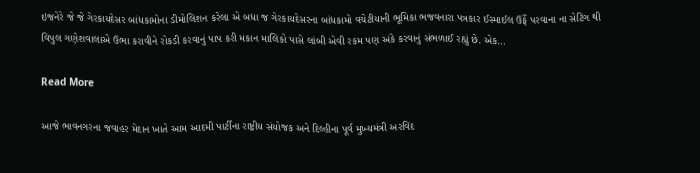ઇજનેરે જે જે ગેરકાયદેસર બાંધકામોના ડીમોલિશન કરેલા એ બધા જ ગેરકાયદેસરના બાંધકામો વચેટીયાની ભૂમિકા ભજવનારા પત્રકાર ઈસ્માઈલ ઉર્ફે પરવાના ના સેટિંગ થી વિપુલ ગણેશવાલાએ ઉભા કરાવીને રોકડી કરવાનું પાપ કરી મકાન માલિકો પાસે લાંબી એવી રકમ પણ અંકે કરવાનું સંભળાઈ રહ્યું છે. એક…

Read More

આજે ભાવનગરના જવાહર મેદાન ખાતે આમ આદમી પાર્ટીના રાષ્ટ્રીય સંયોજક અને દિલ્હીના પૂર્વ મુખ્યમંત્રી અરવિંદ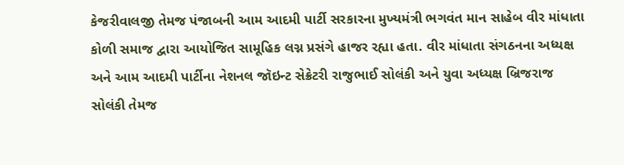કેજરીવાલજી તેમજ પંજાબની આમ આદમી પાર્ટી સરકારના મુખ્યમંત્રી ભગવંત માન સાહેબ વીર માંધાતા કોળી સમાજ દ્વારા આયોજિત સામૂહિક લગ્ન પ્રસંગે હાજર રહ્યા હતા. વીર માંધાતા સંગઠનના અધ્યક્ષ અને આમ આદમી પાર્ટીના નેશનલ જૉઇન્ટ સેક્રેટરી રાજુભાઈ સોલંકી અને યુવા અધ્યક્ષ બ્રિજરાજ સોલંકી તેમજ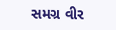સમગ્ર વીર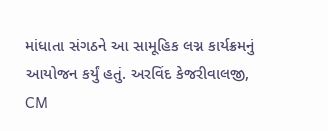માંધાતા સંગઠને આ સામૂહિક લગ્ન કાર્યક્રમનું આયોજન કર્યું હતું. અરવિંદ કેજરીવાલજી, CM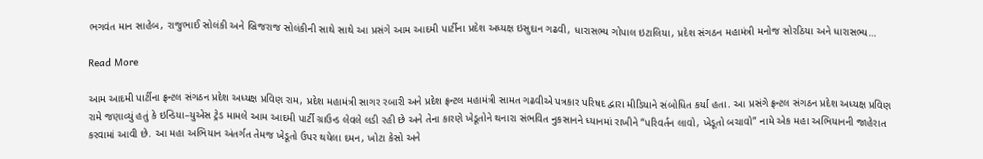ભગવંત માન સાહેબ, રાજુભાઈ સોલંકી અને બ્રિજરાજ સોલંકીની સાથે સાથે આ પ્રસંગે આમ આદમી પાર્ટીના પ્રદેશ અધ્યક્ષ ઇસુદાન ગઢવી, ધારાસભ્ય ગોપાલ ઇટાલિયા, પ્રદેશ સંગઠન મહામંત્રી મનોજ સોરઠિયા અને ધારાસભ્ય…

Read More

આમ આદમી પાર્ટીના ફ્રન્ટલ સંગઠન પ્રદેશ અધ્યક્ષ પ્રવિણ રામ, પ્રદેશ મહામંત્રી સાગર રબારી અને પ્રદેશ ફ્રન્ટલ મહામંત્રી સામત ગઢવીએ પત્રકાર પરિષદ દ્વારા મીડિયાને સંબોધિત કર્યા હતા. આ પ્રસંગે ફ્રન્ટલ સંગઠન પ્રદેશ અધ્યક્ષ પ્રવિણ રામે જણાવ્યું હતું કે ઇન્ડિયા–યુએસ ટ્રેડ મામલે આમ આદમી પાર્ટી ગ્રાઉન્ડ લેવલે લડી રહી છે અને તેના કારણે ખેડૂતોને થનારા સંભવિત નુકસાનને ધ્યાનમાં રાખીને “પરિવર્તન લાવો, ખેડૂતો બચાવો” નામે એક મહા અભિયાનની જાહેરાત કરવામાં આવી છે. આ મહા અભિયાન અંતર્ગત તેમજ ખેડૂતો ઉપર થયેલા દમન, ખોટા કેસો અને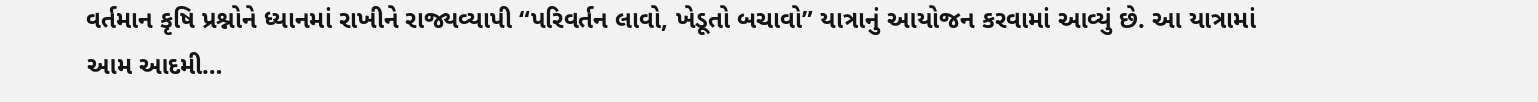વર્તમાન કૃષિ પ્રશ્નોને ધ્યાનમાં રાખીને રાજ્યવ્યાપી “પરિવર્તન લાવો, ખેડૂતો બચાવો” યાત્રાનું આયોજન કરવામાં આવ્યું છે. આ યાત્રામાં આમ આદમી…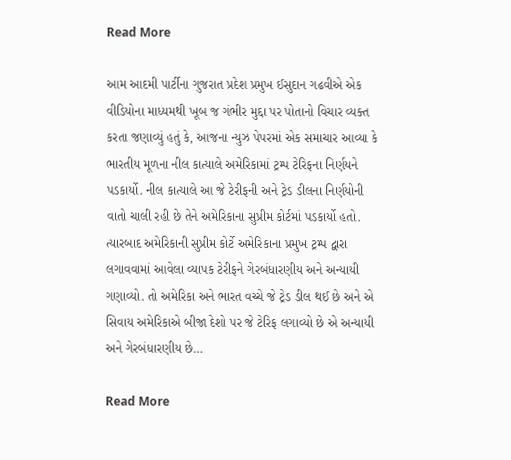Read More

આમ આદમી પાર્ટીના ગુજરાત પ્રદેશ પ્રમુખ ઈસુદાન ગઢવીએ એક વીડિયોના માધ્યમથી ખૂબ જ ગંભીર મુદ્દા પર પોતાનો વિચાર વ્યક્ત કરતા જણાવ્યું હતું કે, આજના ન્યુઝ પેપરમાં એક સમાચાર આવ્યા કે ભારતીય મૂળના નીલ કાત્યાલે અમેરિકામાં ટ્રમ્પ ટેરિફના નિર્ણયને પડકાર્યો. નીલ કાત્યાલે આ જે ટેરીફની અને ટ્રેડ ડીલના નિર્ણયોની વાતો ચાલી રહી છે તેને અમેરિકાના સુપ્રીમ કોર્ટમાં પડકાર્યો હતો. ત્યારબાદ અમેરિકાની સુપ્રીમ કોર્ટે અમેરિકાના પ્રમુખ ટ્રમ્પ દ્વારા લગાવવામાં આવેલા વ્યાપક ટેરીફને ગેરબંધારણીય અને અન્યાયી ગણાવ્યો. તો અમેરિકા અને ભારત વચ્ચે જે ટ્રેડ ડીલ થઈ છે અને એ સિવાય અમેરિકાએ બીજા દેશો પર જે ટેરિફ લગાવ્યો છે એ અન્યાયી અને ગેરબંધારણીય છે…

Read More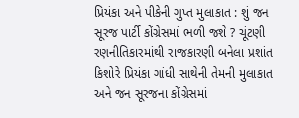પ્રિયંકા અને પીકેની ગુપ્ત મુલાકાત : શું જન સૂરજ પાર્ટી કોંગ્રેસમાં ભળી જશે ? ચૂંટણી રણનીતિકારમાંથી રાજકારણી બનેલા પ્રશાંત કિશોરે પ્રિયંકા ગાંધી સાથેની તેમની મુલાકાત અને જન સૂરજના કોંગ્રેસમાં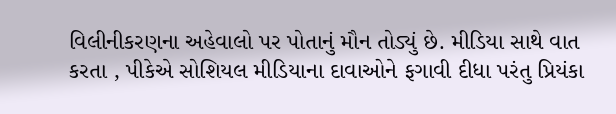વિલીનીકરણના અહેવાલો પર પોતાનું મૌન તોડ્યું છે. મીડિયા સાથે વાત કરતા , પીકેએ સોશિયલ મીડિયાના દાવાઓને ફગાવી દીધા પરંતુ પ્રિયંકા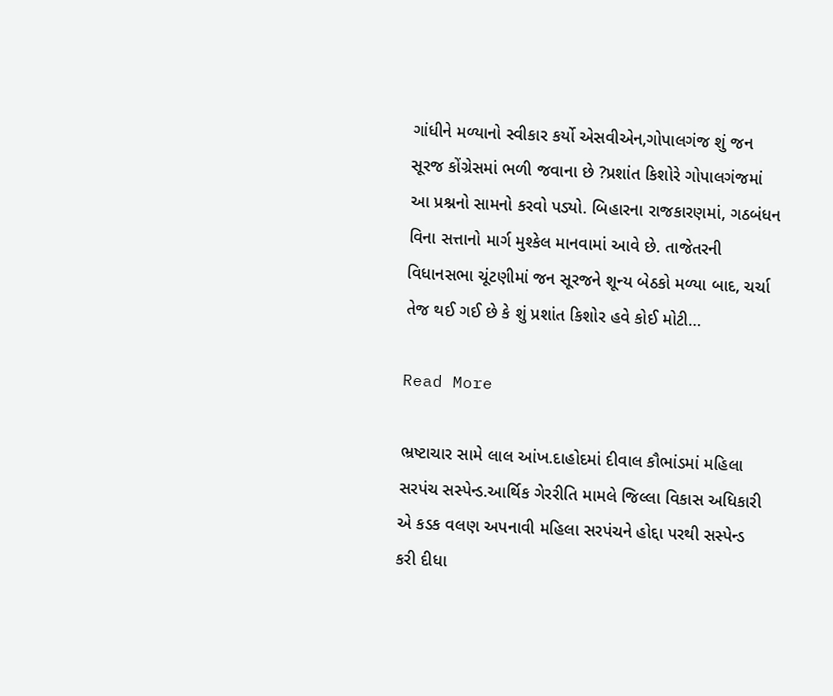ગાંધીને મળ્યાનો સ્વીકાર કર્યો એસવીએન,ગોપાલગંજ શું જન સૂરજ કોંગ્રેસમાં ભળી જવાના છે ?પ્રશાંત કિશોરે ગોપાલગંજમાં આ પ્રશ્નનો સામનો કરવો પડ્યો. બિહારના રાજકારણમાં, ગઠબંધન વિના સત્તાનો માર્ગ મુશ્કેલ માનવામાં આવે છે. તાજેતરની વિધાનસભા ચૂંટણીમાં જન સૂરજને શૂન્ય બેઠકો મળ્યા બાદ, ચર્ચા તેજ થઈ ગઈ છે કે શું પ્રશાંત કિશોર હવે કોઈ મોટી…

Read More

ભ્રષ્ટાચાર સામે લાલ આંખ.દાહોદમાં દીવાલ કૌભાંડમાં મહિલા સરપંચ સસ્પેન્ડ.આર્થિક ગેરરીતિ મામલે જિલ્લા વિકાસ અધિકારી એ કડક વલણ અપનાવી મહિલા સરપંચને હોદ્દા પરથી સસ્પેન્ડ કરી દીધા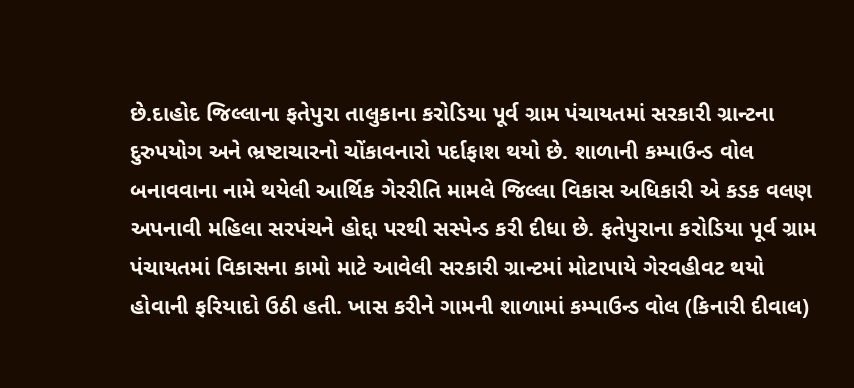છે.દાહોદ જિલ્લાના ફતેપુરા તાલુકાના કરોડિયા પૂર્વ ગ્રામ પંચાયતમાં સરકારી ગ્રાન્ટના દુરુપયોગ અને ભ્રષ્ટાચારનો ચોંકાવનારો પર્દાફાશ થયો છે. શાળાની કમ્પાઉન્ડ વોલ બનાવવાના નામે થયેલી આર્થિક ગેરરીતિ મામલે જિલ્લા વિકાસ અધિકારી એ કડક વલણ અપનાવી મહિલા સરપંચને હોદ્દા પરથી સસ્પેન્ડ કરી દીધા છે. ફતેપુરાના કરોડિયા પૂર્વ ગ્રામ પંચાયતમાં વિકાસના કામો માટે આવેલી સરકારી ગ્રાન્ટમાં મોટાપાયે ગેરવહીવટ થયો હોવાની ફરિયાદો ઉઠી હતી. ખાસ કરીને ગામની શાળામાં કમ્પાઉન્ડ વોલ (કિનારી દીવાલ)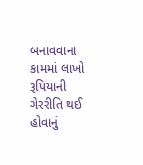બનાવવાના કામમાં લાખો રૂપિયાની ગેરરીતિ થઈ હોવાનું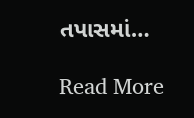તપાસમાં…

Read More